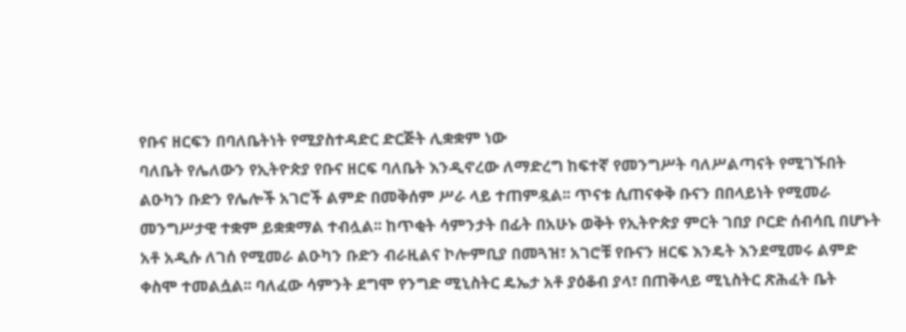የቡና ዘርፍን በባለቤትነት የሚያስተዳድር ድርጅት ሊቋቋም ነው
ባለቤት የሌለውን የኢትዮጵያ የቡና ዘርፍ ባለቤት እንዲኖረው ለማድረግ ከፍተኛ የመንግሥት ባለሥልጣናት የሚገኙበት ልዑካን ቡድን የሌሎች አገሮች ልምድ በመቅሰም ሥራ ላይ ተጠምዷል፡፡ ጥናቱ ሲጠናቀቅ ቡናን በበላይነት የሚመራ መንግሥታዊ ተቋም ይቋቋማል ተብሏል፡፡ ከጥቂት ሳምንታት በፊት በአሁኑ ወቅት የኢትዮጵያ ምርት ገበያ ቦርድ ሰብሳቢ በሆኑት አቶ አዲሱ ለገሰ የሚመራ ልዑካን ቡድን ብራዚልና ኮሎምቢያ በመጓዝ፣ አገሮቹ የቡናን ዘርፍ እንዴት እንደሚመሩ ልምድ ቀስሞ ተመልሷል፡፡ ባለፈው ሳምንት ደግሞ የንግድ ሚኒስትር ዴኤታ አቶ ያዕቆብ ያላ፣ በጠቅላይ ሚኒስትር ጽሕፈት ቤት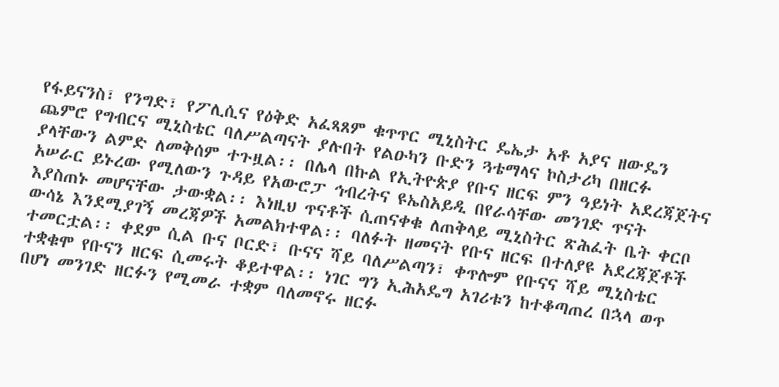የፋይናንስ፣ የንግድ፣ የፖሊሲና የዕቅድ አፈጻጸም ቁጥጥር ሚኒስትር ዴኤታ አቶ አያና ዘውዴን ጨምሮ የግብርና ሚኒስቴር ባለሥልጣናት ያሉበት የልዑካን ቡድን ጓቴማላና ኮስታሪካ በዘርፉ ያላቸውን ልምድ ለመቅሰም ተጉዟል፡፡ በሌላ በኩል የኢትዮጵያ የቡና ዘርፍ ምን ዓይነት አደረጃጀትና አሠራር ይኑረው የሚለውን ጉዳይ የአውሮፓ ኅብረትና ዩኤስአይዲ በየራሳቸው መንገድ ጥናት እያስጠኑ መሆናቸው ታውቋል፡፡ እነዚህ ጥናቶች ሲጠናቀቁ ለጠቅላይ ሚኒስትር ጽሕፈት ቤት ቀርቦ ውሳኔ እንደሚያገኝ መረጃዎች አመልክተዋል፡፡ ባለፉት ዘመናት የቡና ዘርፍ በተለያዩ አደረጃጀቶች ተመርቷል፡፡ ቀደም ሲል ቡና ቦርድ፣ ቡናና ሻይ ባለሥልጣን፣ ቀጥሎም የቡናና ሻይ ሚኒስቴር ተቋቁሞ የቡናን ዘርፍ ሲመሩት ቆይተዋል፡፡ ነገር ግን ኢሕአዴግ አገሪቱን ከተቆጣጠረ በኋላ ወጥ በሆነ መንገድ ዘርፉን የሚመራ ተቋም ባለመኖሩ ዘርፉ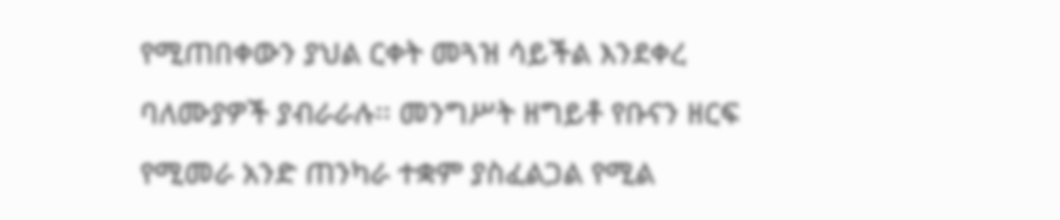የሚጠበቀውን ያህል ርቀት መጓዝ ሳይችል እንደቀረ ባለሙያዎች ያብራራሉ፡፡ መንግሥት ዘግይቶ የቡናን ዘርፍ የሚመራ አንድ ጠንካራ ተቋም ያስፈልጋል የሚል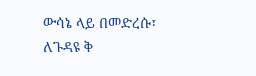ውሳኔ ላይ በመድረሱ፣ ለጉዳዩ ቅ